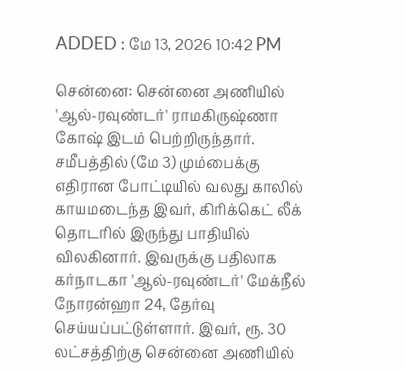ADDED : மே 13, 2026 10:42 PM

சென்னை: சென்னை அணியில் 'ஆல்-ரவுண்டர்' ராமகிருஷ்ணா கோஷ் இடம் பெற்றிருந்தார். சமீபத்தில் (மே 3) மும்பைக்கு எதிரான போட்டியில் வலது காலில் காயமடைந்த இவர், கிரிக்கெட் லீக் தொடரில் இருந்து பாதியில் விலகினார். இவருக்கு பதிலாக கர்நாடகா 'ஆல்-ரவுண்டர்' மேக்நீல் நோரன்ஹா 24, தேர்வு செய்யப்பட்டுள்ளார். இவர், ரூ. 30 லட்சத்திற்கு சென்னை அணியில்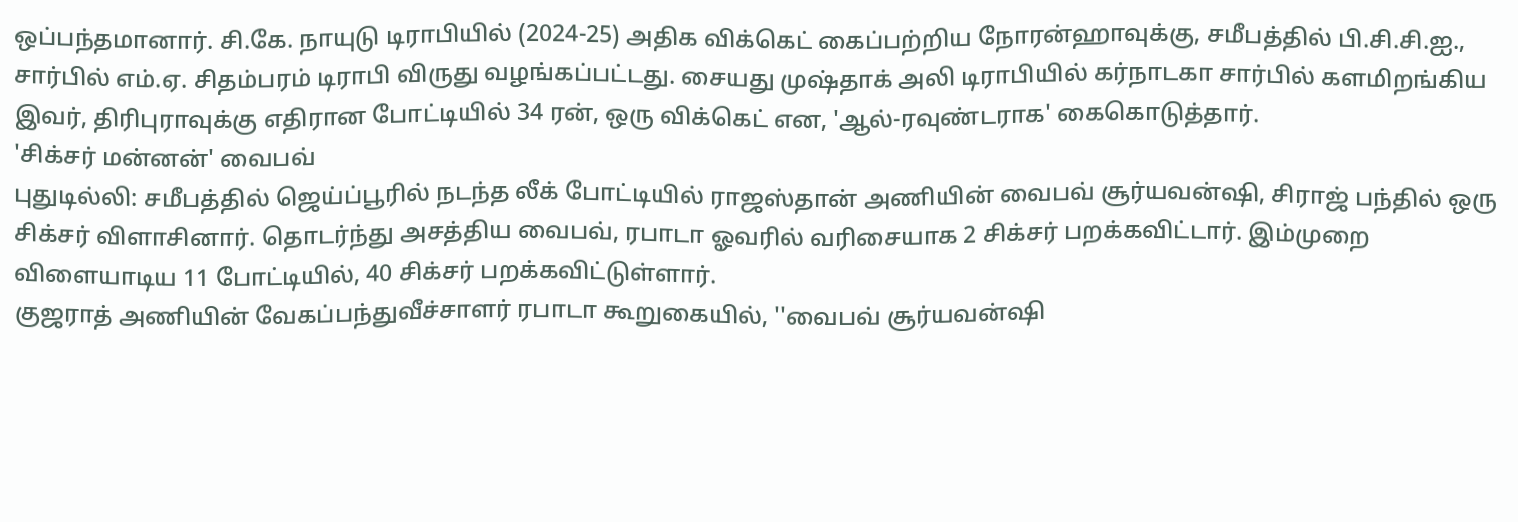ஒப்பந்தமானார். சி.கே. நாயுடு டிராபியில் (2024-25) அதிக விக்கெட் கைப்பற்றிய நோரன்ஹாவுக்கு, சமீபத்தில் பி.சி.சி.ஐ., சார்பில் எம்.ஏ. சிதம்பரம் டிராபி விருது வழங்கப்பட்டது. சையது முஷ்தாக் அலி டிராபியில் கர்நாடகா சார்பில் களமிறங்கிய இவர், திரிபுராவுக்கு எதிரான போட்டியில் 34 ரன், ஒரு விக்கெட் என, 'ஆல்-ரவுண்டராக' கைகொடுத்தார்.
'சிக்சர் மன்னன்' வைபவ்
புதுடில்லி: சமீபத்தில் ஜெய்ப்பூரில் நடந்த லீக் போட்டியில் ராஜஸ்தான் அணியின் வைபவ் சூர்யவன்ஷி, சிராஜ் பந்தில் ஒரு சிக்சர் விளாசினார். தொடர்ந்து அசத்திய வைபவ், ரபாடா ஓவரில் வரிசையாக 2 சிக்சர் பறக்கவிட்டார். இம்முறை விளையாடிய 11 போட்டியில், 40 சிக்சர் பறக்கவிட்டுள்ளார்.
குஜராத் அணியின் வேகப்பந்துவீச்சாளர் ரபாடா கூறுகையில், ''வைபவ் சூர்யவன்ஷி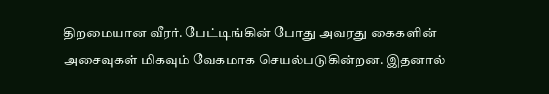திறமையான வீரர். பேட்டிங்கின் போது அவரது கைகளின் அசைவுகள் மிகவும் வேகமாக செயல்படுகின்றன. இதனால்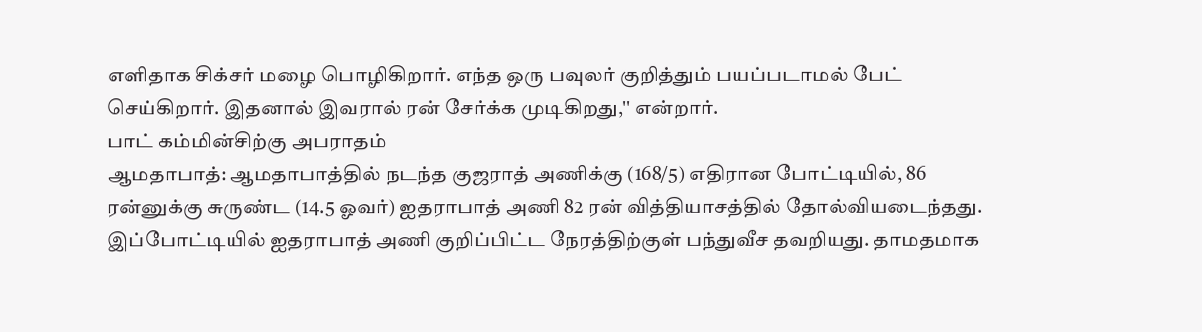எளிதாக சிக்சர் மழை பொழிகிறார். எந்த ஒரு பவுலர் குறித்தும் பயப்படாமல் பேட் செய்கிறார். இதனால் இவரால் ரன் சேர்க்க முடிகிறது,'' என்றார்.
பாட் கம்மின்சிற்கு அபராதம்
ஆமதாபாத்: ஆமதாபாத்தில் நடந்த குஜராத் அணிக்கு (168/5) எதிரான போட்டியில், 86 ரன்னுக்கு சுருண்ட (14.5 ஓவர்) ஐதராபாத் அணி 82 ரன் வித்தியாசத்தில் தோல்வியடைந்தது. இப்போட்டியில் ஐதராபாத் அணி குறிப்பிட்ட நேரத்திற்குள் பந்துவீச தவறியது. தாமதமாக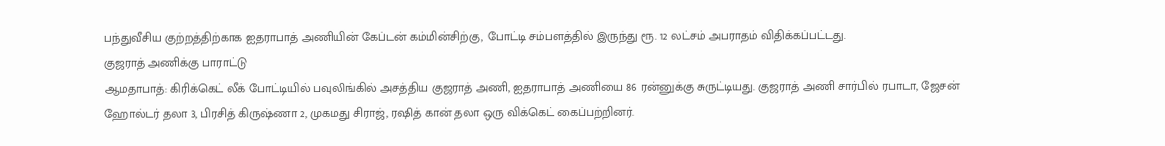பந்துவீசிய குற்றத்திற்காக ஐதராபாத் அணியின் கேப்டன் கம்மின்சிற்கு, போட்டி சம்பளத்தில் இருந்து ரூ. 12 லட்சம் அபராதம் விதிக்கப்பட்டது.
குஜராத் அணிக்கு பாராட்டு
ஆமதாபாத்: கிரிக்கெட் லீக் போட்டியில் பவுலிங்கில் அசத்திய குஜராத் அணி, ஐதராபாத் அணியை 86 ரன்னுக்கு சுருட்டியது. குஜராத் அணி சார்பில் ரபாடா, ஜேசன் ஹோல்டர் தலா 3, பிரசித் கிருஷ்ணா 2, முகமது சிராஜ், ரஷித் கான் தலா ஒரு விக்கெட் கைப்பற்றினர்.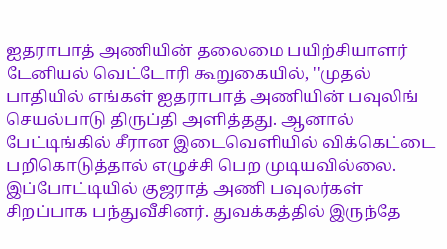ஐதராபாத் அணியின் தலைமை பயிற்சியாளர் டேனியல் வெட்டோரி கூறுகையில், ''முதல் பாதியில் எங்கள் ஐதராபாத் அணியின் பவுலிங் செயல்பாடு திருப்தி அளித்தது. ஆனால் பேட்டிங்கில் சீரான இடைவெளியில் விக்கெட்டை பறிகொடுத்தால் எழுச்சி பெற முடியவில்லை. இப்போட்டியில் குஜராத் அணி பவுலர்கள் சிறப்பாக பந்துவீசினர். துவக்கத்தில் இருந்தே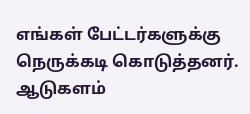எங்கள் பேட்டர்களுக்கு நெருக்கடி கொடுத்தனர். ஆடுகளம்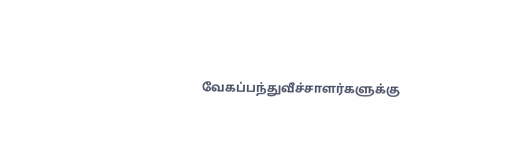வேகப்பந்துவீச்சாளர்களுக்கு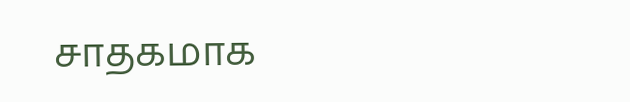சாதகமாக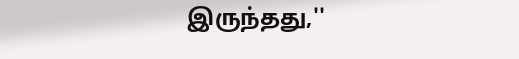இருந்தது,''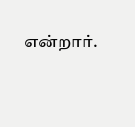என்றார்.